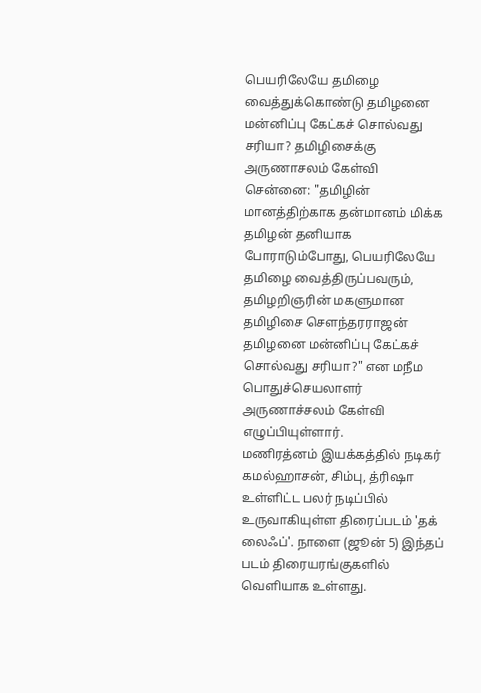பெயரிலேயே தமிழை வைத்துக்கொண்டு தமிழனை மன்னிப்பு கேட்கச் சொல்வது சரியா? தமிழிசைக்கு அருணாசலம் கேள்வி
சென்னை: "தமிழின் மானத்திற்காக தன்மானம் மிக்க தமிழன் தனியாக போராடும்போது, பெயரிலேயே தமிழை வைத்திருப்பவரும், தமிழறிஞரின் மகளுமான தமிழிசை சௌந்தரராஜன் தமிழனை மன்னிப்பு கேட்கச் சொல்வது சரியா?" என மநீம பொதுச்செயலாளர் அருணாச்சலம் கேள்வி எழுப்பியுள்ளார்.
மணிரத்னம் இயக்கத்தில் நடிகர் கமல்ஹாசன், சிம்பு, த்ரிஷா உள்ளிட்ட பலர் நடிப்பில் உருவாகியுள்ள திரைப்படம் 'தக் லைஃப்'. நாளை (ஜூன் 5) இந்தப் படம் திரையரங்குகளில் வெளியாக உள்ளது.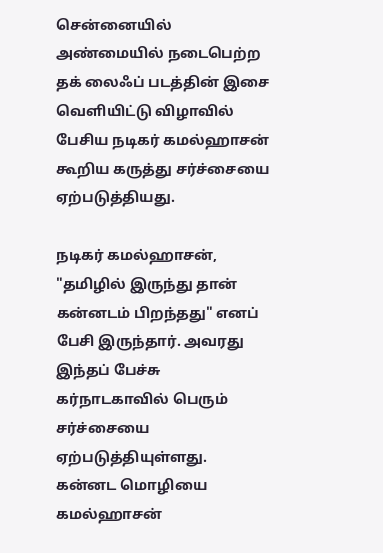சென்னையில் அண்மையில் நடைபெற்ற தக் லைஃப் படத்தின் இசை வெளியிட்டு விழாவில் பேசிய நடிகர் கமல்ஹாசன் கூறிய கருத்து சர்ச்சையை ஏற்படுத்தியது.

நடிகர் கமல்ஹாசன், "தமிழில் இருந்து தான் கன்னடம் பிறந்தது" எனப் பேசி இருந்தார். அவரது இந்தப் பேச்சு கர்நாடகாவில் பெரும் சர்ச்சையை ஏற்படுத்தியுள்ளது. கன்னட மொழியை கமல்ஹாசன்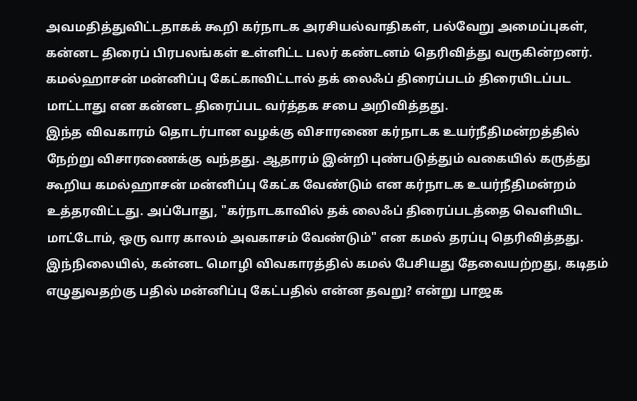அவமதித்துவிட்டதாகக் கூறி கர்நாடக அரசியல்வாதிகள், பல்வேறு அமைப்புகள், கன்னட திரைப் பிரபலங்கள் உள்ளிட்ட பலர் கண்டனம் தெரிவித்து வருகின்றனர். கமல்ஹாசன் மன்னிப்பு கேட்காவிட்டால் தக் லைஃப் திரைப்படம் திரையிடப்பட மாட்டாது என கன்னட திரைப்பட வர்த்தக சபை அறிவித்தது.
இந்த விவகாரம் தொடர்பான வழக்கு விசாரணை கர்நாடக உயர்நீதிமன்றத்தில் நேற்று விசாரணைக்கு வந்தது. ஆதாரம் இன்றி புண்படுத்தும் வகையில் கருத்து கூறிய கமல்ஹாசன் மன்னிப்பு கேட்க வேண்டும் என கர்நாடக உயர்நீதிமன்றம் உத்தரவிட்டது. அப்போது, "கர்நாடகாவில் தக் லைஃப் திரைப்படத்தை வெளியிட மாட்டோம், ஒரு வார காலம் அவகாசம் வேண்டும்" என கமல் தரப்பு தெரிவித்தது.
இந்நிலையில், கன்னட மொழி விவகாரத்தில் கமல் பேசியது தேவையற்றது, கடிதம் எழுதுவதற்கு பதில் மன்னிப்பு கேட்பதில் என்ன தவறு? என்று பாஜக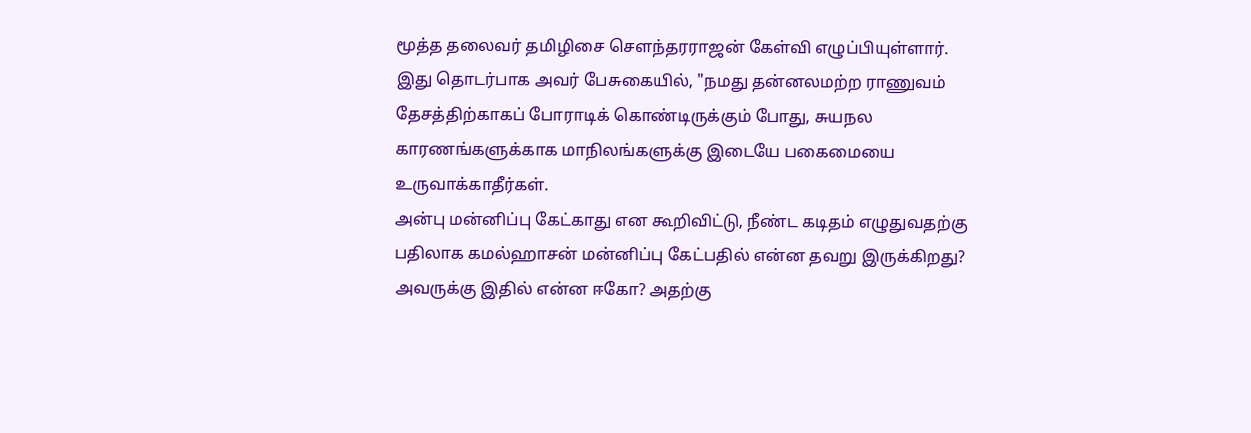மூத்த தலைவர் தமிழிசை சௌந்தரராஜன் கேள்வி எழுப்பியுள்ளார். இது தொடர்பாக அவர் பேசுகையில், "நமது தன்னலமற்ற ராணுவம் தேசத்திற்காகப் போராடிக் கொண்டிருக்கும் போது, சுயநல காரணங்களுக்காக மாநிலங்களுக்கு இடையே பகைமையை உருவாக்காதீர்கள்.
அன்பு மன்னிப்பு கேட்காது என கூறிவிட்டு, நீண்ட கடிதம் எழுதுவதற்கு பதிலாக கமல்ஹாசன் மன்னிப்பு கேட்பதில் என்ன தவறு இருக்கிறது? அவருக்கு இதில் என்ன ஈகோ? அதற்கு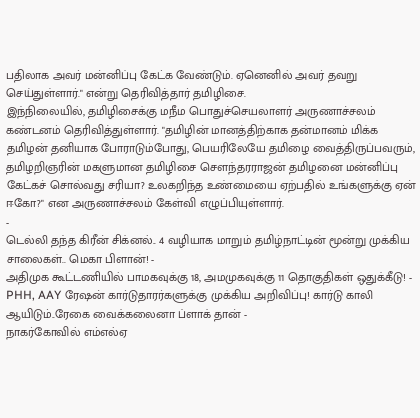பதிலாக அவர் மன்னிப்பு கேட்க வேண்டும். ஏனெனில் அவர் தவறு செய்துள்ளார்." என்று தெரிவித்தார் தமிழிசை.
இந்நிலையில், தமிழிசைக்கு மநீம பொதுச்செயலாளர் அருணாச்சலம் கண்டனம் தெரிவித்துள்ளார். "தமிழின் மானத்திற்காக தன்மானம் மிக்க தமிழன் தனியாக போராடும்போது, பெயரிலேயே தமிழை வைத்திருப்பவரும், தமிழறிஞரின் மகளுமான தமிழிசை சௌந்தரராஜன் தமிழனை மன்னிப்பு கேட்கச் சொல்வது சரியா? உலகறிந்த உண்மையை ஏற்பதில் உங்களுக்கு ஏன் ஈகோ?" என அருணாச்சலம் கேள்வி எழுப்பியுள்ளார்.
-
டெல்லி தந்த கிரீன் சிக்னல்.. 4 வழியாக மாறும் தமிழ்நாட்டின் மூன்று முக்கிய சாலைகள்.. மெகா பிளான்! -
அதிமுக கூட்டணியில் பாமகவுக்கு 18, அமமுகவுக்கு 11 தொகுதிகள் ஒதுக்கீடு! -
PHH, AAY ரேஷன் கார்டுதாரர்களுக்கு முக்கிய அறிவிப்பு! கார்டு காலி ஆயிடும்..ரேகை வைக்கலைனா ப்ளாக் தான் -
நாகர்கோவில் எம்எல்ஏ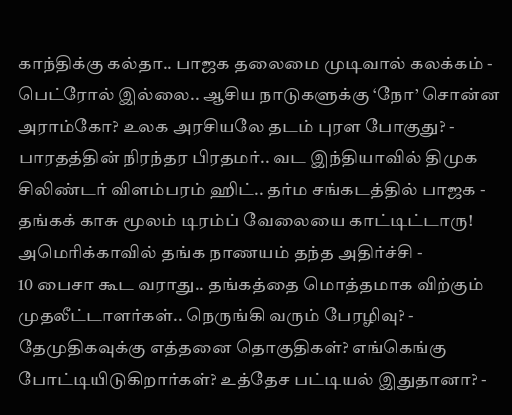காந்திக்கு கல்தா.. பாஜக தலைமை முடிவால் கலக்கம் -
பெட்ரோல் இல்லை.. ஆசிய நாடுகளுக்கு ‘நோ’ சொன்ன அராம்கோ? உலக அரசியலே தடம் புரள போகுது? -
பாரதத்தின் நிரந்தர பிரதமர்.. வட இந்தியாவில் திமுக சிலிண்டர் விளம்பரம் ஹிட்.. தர்ம சங்கடத்தில் பாஜக -
தங்கக் காசு மூலம் டிரம்ப் வேலையை காட்டிட்டாரு! அமெரிக்காவில் தங்க நாணயம் தந்த அதிர்ச்சி -
10 பைசா கூட வராது.. தங்கத்தை மொத்தமாக விற்கும் முதலீட்டாளர்கள்.. நெருங்கி வரும் பேரழிவு? -
தேமுதிகவுக்கு எத்தனை தொகுதிகள்? எங்கெங்கு போட்டியிடுகிறார்கள்? உத்தேச பட்டியல் இதுதானா? -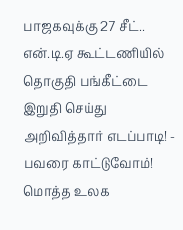பாஜகவுக்கு 27 சீட்.. என்.டி.ஏ கூட்டணியில் தொகுதி பங்கீட்டை இறுதி செய்து அறிவித்தார் எடப்பாடி! -
பவரை காட்டுவோம்! மொத்த உலக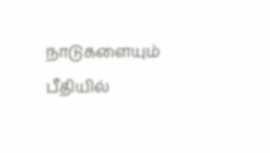நாடுகளையும் பீதியில்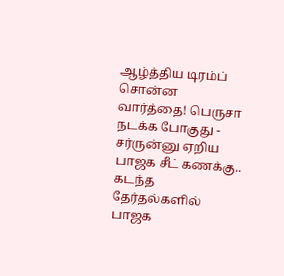ஆழ்த்திய டிரம்ப் சொன்ன வார்த்தை! பெருசா நடக்க போகுது -
சர்ருன்னு ஏறிய பாஜக சீட் கணக்கு.. கடந்த தேர்தல்களில் பாஜக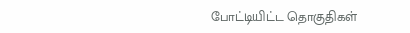போட்டியிட்ட தொகுதிகள்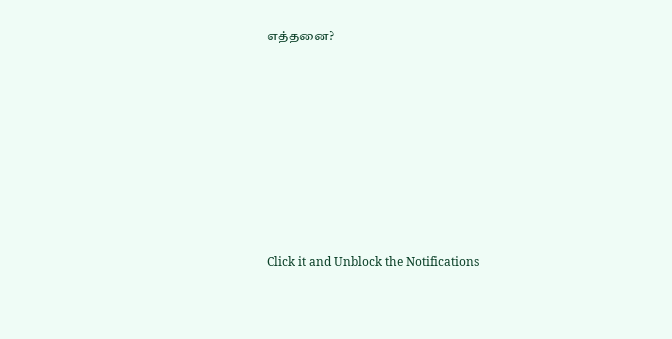எத்தனை?












Click it and Unblock the Notifications